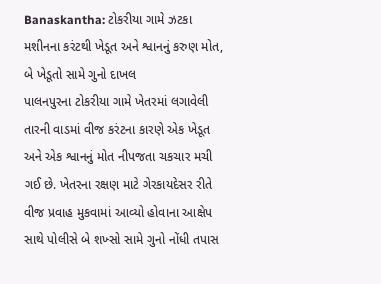Banaskantha: ટોકરીયા ગામે ઝટકા મશીનના કરંટથી ખેડૂત અને શ્વાનનું કરુણ મોત, બે ખેડૂતો સામે ગુનો દાખલ
પાલનપુરના ટોકરીયા ગામે ખેતરમાં લગાવેલી તારની વાડમાં વીજ કરંટના કારણે એક ખેડૂત અને એક શ્વાનનું મોત નીપજતા ચકચાર મચી ગઈ છે. ખેતરના રક્ષણ માટે ગેરકાયદેસર રીતે વીજ પ્રવાહ મુકવામાં આવ્યો હોવાના આક્ષેપ સાથે પોલીસે બે શખ્સો સામે ગુનો નોંધી તપાસ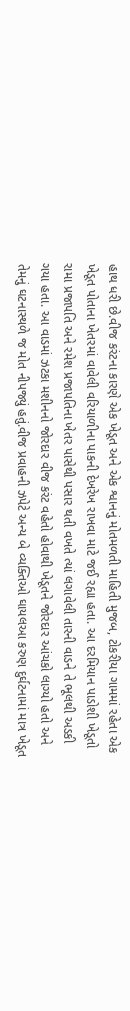હાથ ધરી છે.વીજ કરંટના કારણે એક ખેડૂત અને એક શ્વાનનું મોતમળતી માહિતી મુજબ, ટોકરીયા ગામમાં રહેતા એક ખેડૂત પોતાના ખેતરમાં વાવેલી વરિયાળીના પાકની દેખરેખ રાખવા માટે જઈ રહ્યા હતા. આ દરમિયાન પાડોશી ખેડૂતો રામા પ્રજાપતિ અને રમેશ પ્રજાપતિના ખેતર પાસેથી પસાર થતી વખતે ત્યાં લગાવેલી તારની વાડને તે ભૂલથી અડકી ગયા હતા. આ વાડમાં ઝટકા મશીનનો જોરદાર વીજ કરંટ વહેતો હોવાથી ખેડૂતને જોરદાર આંચકો લાગ્યો હતો અને તેમનું ઘટનાસ્થળે જ મોત નીપજ્યું હતું.વીજ પ્રવાહની ઝપેટે અન્ય બે વ્યક્તિઓ ઘાયલઆ કરુણ દુર્ઘટનામાં માત્ર ખેડૂત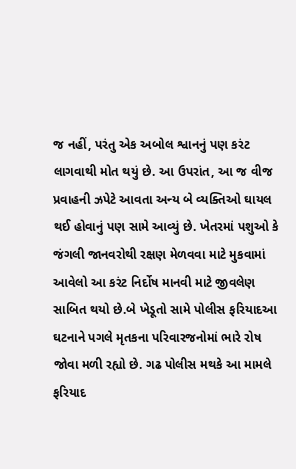જ નહીં, પરંતુ એક અબોલ શ્વાનનું પણ કરંટ લાગવાથી મોત થયું છે. આ ઉપરાંત, આ જ વીજ પ્રવાહની ઝપેટે આવતા અન્ય બે વ્યક્તિઓ ઘાયલ થઈ હોવાનું પણ સામે આવ્યું છે. ખેતરમાં પશુઓ કે જંગલી જાનવરોથી રક્ષણ મેળવવા માટે મુકવામાં આવેલો આ કરંટ નિર્દોષ માનવી માટે જીવલેણ સાબિત થયો છે.બે ખેડૂતો સામે પોલીસ ફરિયાદઆ ઘટનાને પગલે મૃતકના પરિવારજનોમાં ભારે રોષ જોવા મળી રહ્યો છે. ગઢ પોલીસ મથકે આ મામલે ફરિયાદ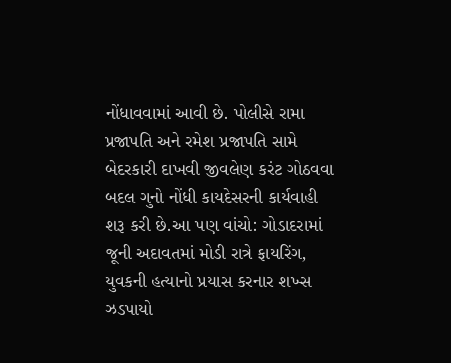નોંધાવવામાં આવી છે. પોલીસે રામા પ્રજાપતિ અને રમેશ પ્રજાપતિ સામે બેદરકારી દાખવી જીવલેણ કરંટ ગોઠવવા બદલ ગુનો નોંધી કાયદેસરની કાર્યવાહી શરૂ કરી છે.આ પણ વાંચો: ગોડાદરામાં જૂની અદાવતમાં મોડી રાત્રે ફાયરિંગ, યુવકની હત્યાનો પ્રયાસ કરનાર શખ્સ ઝડપાયો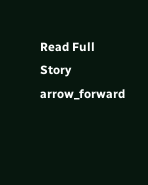Read Full Story arrow_forward